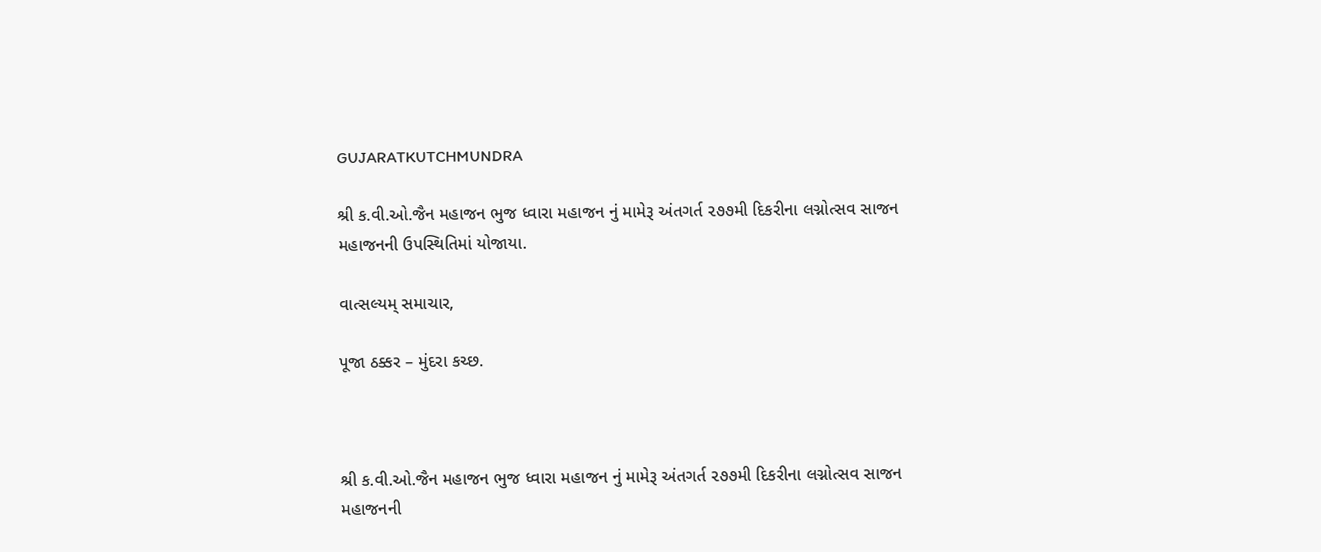GUJARATKUTCHMUNDRA

શ્રી ક.વી.ઓ.જૈન મહાજન ભુજ ધ્વારા મહાજન નું મામેરૂ અંતગર્ત ૨૭૭મી દિકરીના લગ્નોત્સવ સાજન મહાજનની ઉપસ્થિતિમાં યોજાયા.

વાત્સલ્યમ્ સમાચાર,

પૂજા ઠક્કર – મુંદરા કચ્છ.



શ્રી ક.વી.ઓ.જૈન મહાજન ભુજ ધ્વારા મહાજન નું મામેરૂ અંતગર્ત ૨૭૭મી દિકરીના લગ્નોત્સવ સાજન મહાજનની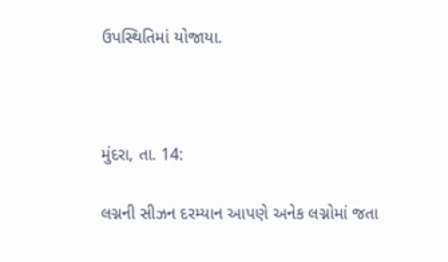ઉપસ્થિતિમાં યોજાયા.



મુંદરા, તા. 14:

લગ્નની સીઝન દરમ્યાન આપણે અનેક લગ્નોમાં જતા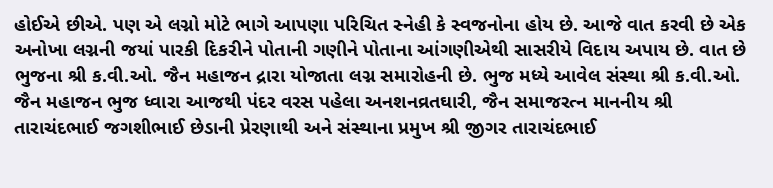હોઈએ છીએ. પણ એ લગ્નો મોટે ભાગે આપણા પરિચિત સ્નેહી કે સ્વજનોના હોય છે. આજે વાત કરવી છે એક અનોખા લગ્નની જયાં પારકી દિકરીને પોતાની ગણીને પોતાના આંગણીએથી સાસરીયે વિદાય અપાય છે. વાત છે ભુજના શ્રી ક.વી.ઓ. જૈન મહાજન દ્રારા યોજાતા લગ્ન સમારોહની છે. ભુજ મધ્યે આવેલ સંસ્થા શ્રી ક.વી.ઓ. જૈન મહાજન ભુજ ધ્વારા આજથી પંદર વરસ પહેલા અનશનવ્રતઘારી, જૈન સમાજરત્ન માનનીય શ્રી તારાચંદભાઈ જગશીભાઈ છેડાની પ્રેરણાથી અને સંસ્થાના પ્રમુખ શ્રી જીગર તારાચંદભાઈ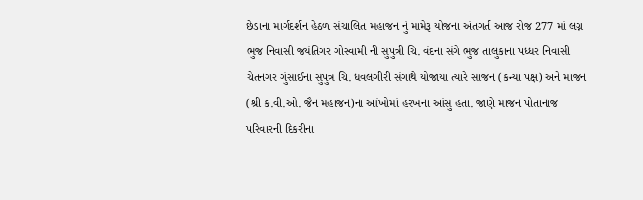છેડાના માર્ગદર્શન હેઠળ સંચાલિત મહાજન નું મામેરૂ યોજના અંતગર્ત આજ રોજ 277 માં લગ્ન ભુજ નિવાસી જયંતિગર ગોસ્વામી ની સુપુત્રી ચિ. વંદના સંગે ભુજ તાલુકાના પધ્ધર નિવાસી ચેતનગર ગુંસાઈના સુપુત્ર ચિ. ધવલગીરી સંગાથે યોજાયા ત્યારે સાજન (કન્યા પક્ષ) અને માજન (શ્રી ક.વી.ઓ. જૈન મહાજન)ના આંખોમાં હરખના આંસુ હતા. જાણે માજન પોતાનાજ પરિવારની દિકરીના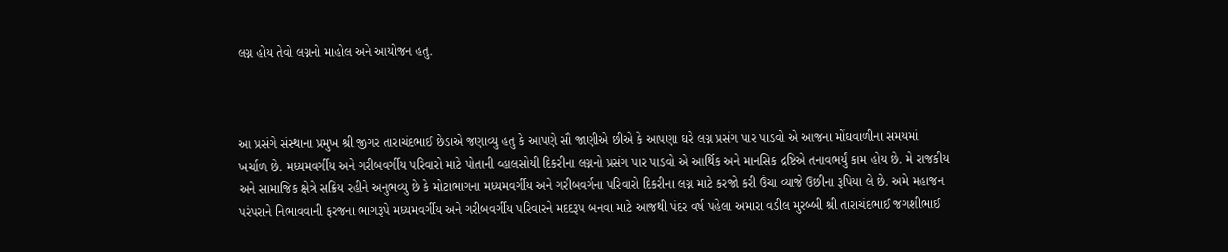લગ્ન હોય તેવો લગ્નનો માહોલ અને આયોજન હતુ.



આ પ્રસંગે સંસ્થાના પ્રમુખ શ્રી જીગર તારાચંદભાઈ છેડાએ જણાવ્યુ હતુ કે આપણે સૌ જાણીએ છીએ કે આપણા ઘરે લગ્ન પ્રસંગ પાર પાડવો એ આજના મોંઘવાળીના સમયમાં ખર્ચાળ છે. મધ્યમવર્ગીય અને ગરીબવર્ગીય પરિવારો માટે પોતાની વ્હાલસોયી દિકરીના લગ્નનો પ્રસંગ પાર પાડવો એ આર્થિક અને માનસિક દ્રષ્ટિએ તનાવભર્યું કામ હોય છે. મે રાજકીય અને સામાજિક ક્ષેત્રે સક્રિય રહીને અનુભવ્યુ છે કે મોટાભાગના મધ્યમવર્ગીય અને ગરીબવર્ગના પરિવારો દિકરીના લગ્ન માટે કરજો કરી ઉંચા વ્યાજે ઉછીના રૂપિયા લે છે. અમે મહાજન પરંપરાને નિભાવવાની ફરજના ભાગરૂપે મધ્યમવર્ગીય અને ગરીબવર્ગીય પરિવારને મદદરૂપ બનવા માટે આજથી પંદર વર્ષ પહેલા અમારા વડીલ મુરબ્બી શ્રી તારાચંદભાઈ જગશીભાઈ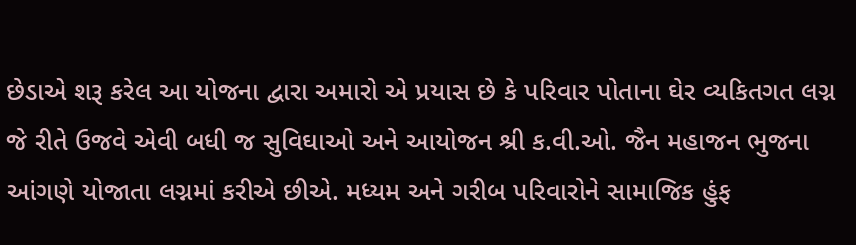છેડાએ શરૂ કરેલ આ યોજના દ્વારા અમારો એ પ્રયાસ છે કે પરિવાર પોતાના ઘેર વ્યકિતગત લગ્ન જે રીતે ઉજવે એવી બધી જ સુવિઘાઓ અને આયોજન શ્રી ક.વી.ઓ. જૈન મહાજન ભુજના આંગણે યોજાતા લગ્નમાં કરીએ છીએ. મધ્યમ અને ગરીબ પરિવારોને સામાજિક હુંફ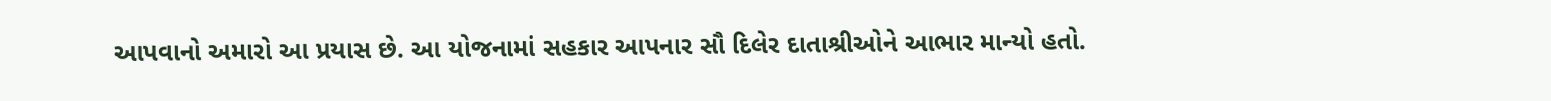આપવાનો અમારો આ પ્રયાસ છે. આ યોજનામાં સહકાર આપનાર સૌ દિલેર દાતાશ્રીઓને આભાર માન્યો હતો.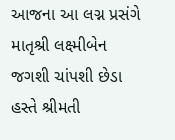આજના આ લગ્ન પ્રસંગે માતૃશ્રી લક્ષ્મીબેન જગશી ચાંપશી છેડા હસ્તે શ્રીમતી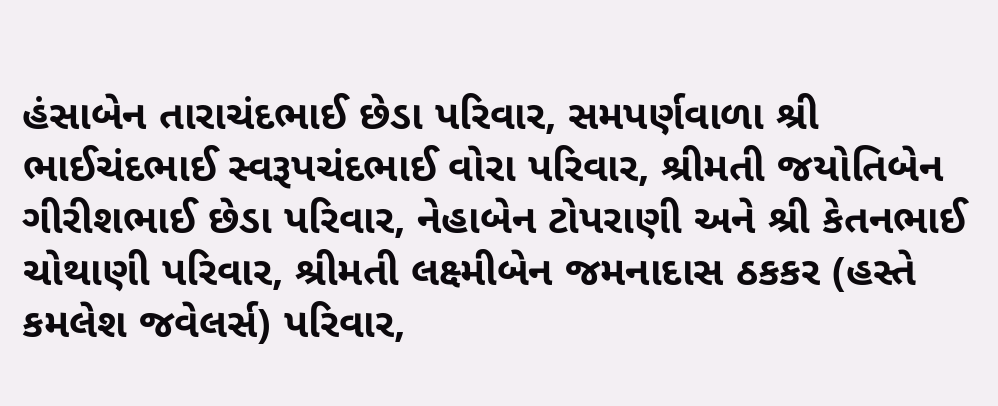હંસાબેન તારાચંદભાઈ છેડા પરિવાર, સમપર્ણવાળા શ્રી ભાઈચંદભાઈ સ્વરૂપચંદભાઈ વોરા પરિવાર, શ્રીમતી જયોતિબેન ગીરીશભાઈ છેડા પરિવાર, નેહાબેન ટોપરાણી અને શ્રી કેતનભાઈ ચોથાણી પરિવાર, શ્રીમતી લક્ષ્મીબેન જમનાદાસ ઠકકર (હસ્તે કમલેશ જવેલર્સ) પરિવાર,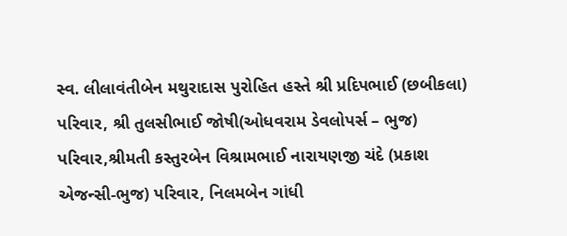સ્વ. લીલાવંતીબેન મથુરાદાસ પુરોહિત હસ્તે શ્રી પ્રદિપભાઈ (છબીકલા) પરિવાર, શ્રી તુલસીભાઈ જોષી(ઓધવરામ ડેવલોપર્સ – ભુજ) પરિવાર,શ્રીમતી કસ્તુરબેન વિશ્રામભાઈ નારાયણજી ચંદે (પ્રકાશ એજન્સી-ભુજ) પરિવાર, નિલમબેન ગાંધી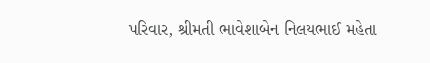પરિવાર, શ્રીમતી ભાવેશાબેન નિલયભાઈ મહેતા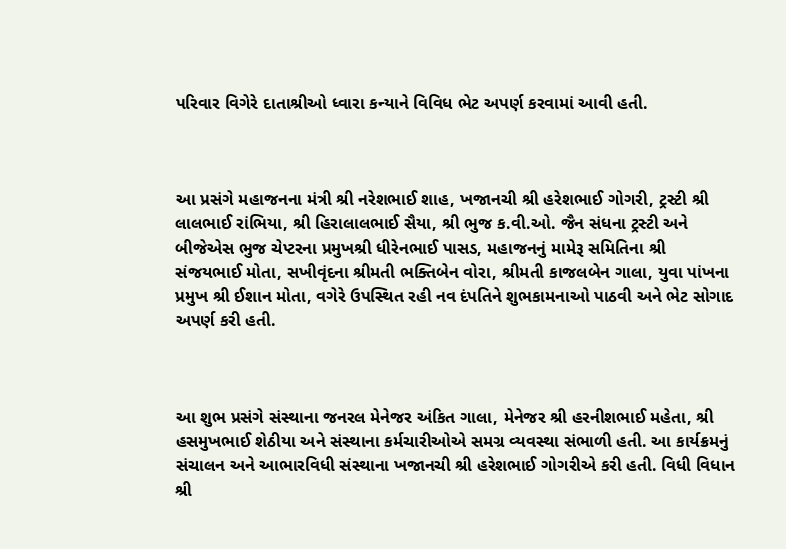પરિવાર વિગેરે દાતાશ્રીઓ ધ્વારા કન્યાને વિવિધ ભેટ અપર્ણ કરવામાં આવી હતી.



આ પ્રસંગે મહાજનના મંત્રી શ્રી નરેશભાઈ શાહ, ખજાનચી શ્રી હરેશભાઈ ગોગરી, ટ્રસ્ટી શ્રી લાલભાઈ રાંભિયા, શ્રી હિરાલાલભાઈ સૈયા, શ્રી ભુજ ક.વી.ઓ. જૈન સંધના ટ્રસ્ટી અને બીજેએસ ભુજ ચેપ્ટરના પ્રમુખશ્રી ધીરેનભાઈ પાસડ, મહાજનનું મામેરૂ સમિતિના શ્રી સંજયભાઈ મોતા, સખીવૃંદના શ્રીમતી ભક્તિબેન વોરા, શ્રીમતી કાજલબેન ગાલા, યુવા પાંખના પ્રમુખ શ્રી ઈશાન મોતા, વગેરે ઉપસ્થિત રહી નવ દંપતિને શુભકામનાઓ પાઠવી અને ભેટ સોગાદ અપર્ણ કરી હતી.



આ શુભ પ્રસંગે સંસ્થાના જનરલ મેનેજર અંકિત ગાલા, મેનેજર શ્રી હરનીશભાઈ મહેતા, શ્રી હસમુખભાઈ શેઠીયા અને સંસ્થાના કર્મચારીઓએ સમગ્ર વ્યવસ્થા સંભાળી હતી. આ કાર્યક્રમનું સંચાલન અને આભારવિધી સંસ્થાના ખજાનચી શ્રી હરેશભાઈ ગોગરીએ કરી હતી. વિધી વિધાન શ્રી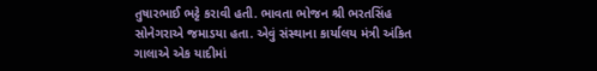તુષારભાઈ ભટ્ટે કરાવી હતી. ભાવતા ભોજન શ્રી ભરતસિંહ સોનેગરાએ જમાડયા હતા. એવું સંસ્થાના કાર્યાલય મંત્રી અંકિત ગાલાએ એક યાદીમાં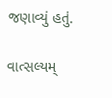જણાવ્યું હતું.

વાત્સલ્યમ્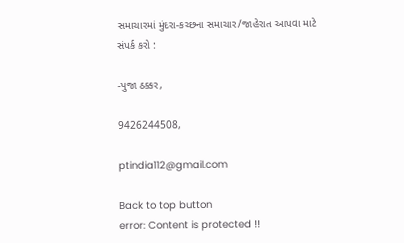સમાચારમાં મુંદરા-કચ્છના સમાચાર/જાહેરાત આપવા માટે સંપર્ક કરો :

-પુજા ઠક્કર,

9426244508,

ptindia112@gmail.com

Back to top button
error: Content is protected !!